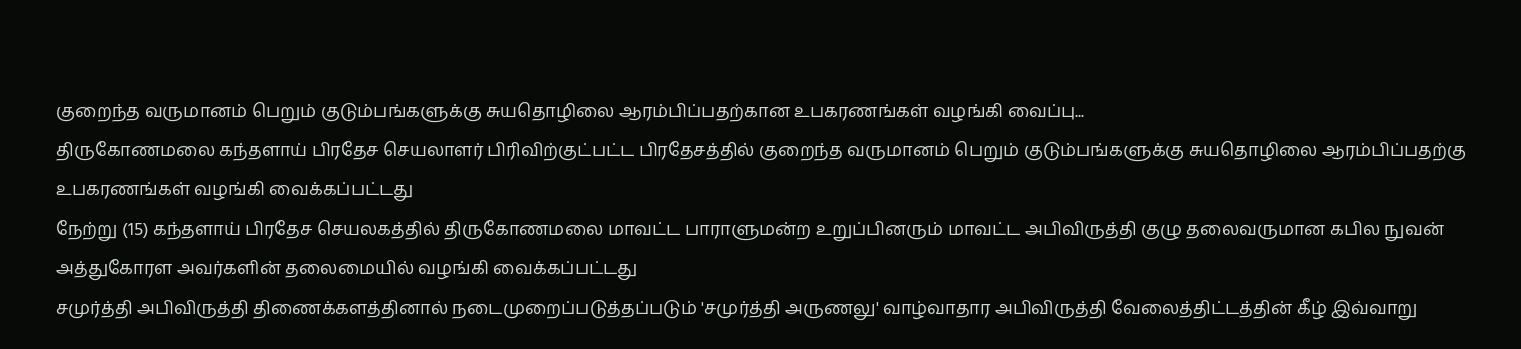குறைந்த வருமானம் பெறும் குடும்பங்களுக்கு சுயதொழிலை ஆரம்பிப்பதற்கான உபகரணங்கள் வழங்கி வைப்பு...
திருகோணமலை கந்தளாய் பிரதேச செயலாளர் பிரிவிற்குட்பட்ட பிரதேசத்தில் குறைந்த வருமானம் பெறும் குடும்பங்களுக்கு சுயதொழிலை ஆரம்பிப்பதற்கு உபகரணங்கள் வழங்கி வைக்கப்பட்டது
நேற்று (15) கந்தளாய் பிரதேச செயலகத்தில் திருகோணமலை மாவட்ட பாராளுமன்ற உறுப்பினரும் மாவட்ட அபிவிருத்தி குழு தலைவருமான கபில நுவன் அத்துகோரள அவர்களின் தலைமையில் வழங்கி வைக்கப்பட்டது
சமுர்த்தி அபிவிருத்தி திணைக்களத்தினால் நடைமுறைப்படுத்தப்படும் 'சமுர்த்தி அருணலு' வாழ்வாதார அபிவிருத்தி வேலைத்திட்டத்தின் கீழ் இவ்வாறு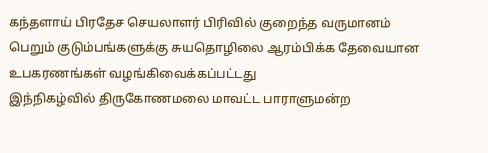கந்தளாய் பிரதேச செயலாளர் பிரிவில் குறைந்த வருமானம் பெறும் குடும்பங்களுக்கு சுயதொழிலை ஆரம்பிக்க தேவையான உபகரணங்கள் வழங்கிவைக்கப்பட்டது
இந்நிகழ்வில் திருகோணமலை மாவட்ட பாராளுமன்ற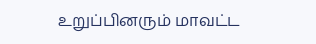உறுப்பினரும் மாவட்ட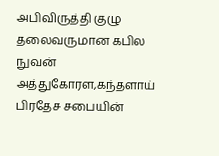அபிவிருத்தி குழு தலைவருமான கபில நுவன் அத்துகோரள,கந்தளாய் பிரதேச சபையின்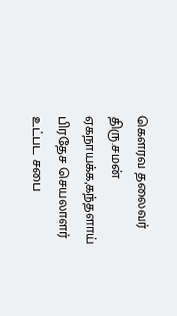கௌரவ தலைவர் திரு.சமன் ஏகநாயக்க,கந்தளாய் பிரதேச செயலாளர் உட்பட சபை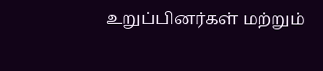உறுப்பினர்கள் மற்றும்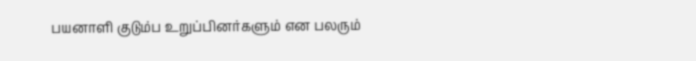பயனாளி குடும்ப உறுப்பினர்களும் என பலரும்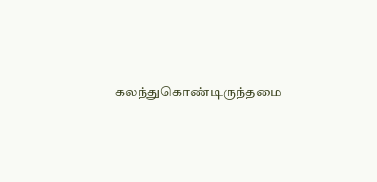கலந்துகொண்டிருந்தமை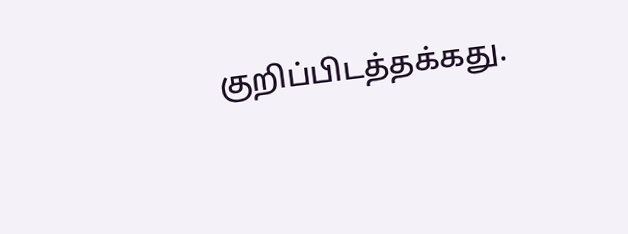குறிப்பிடத்தக்கது.